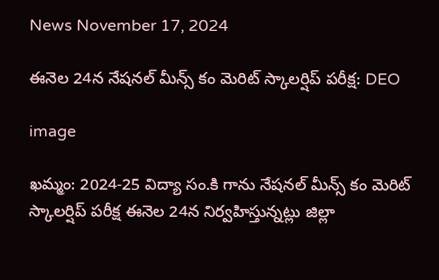News November 17, 2024

ఈనెల 24న నేషనల్ మీన్స్ కం మెరిట్ స్కాలర్షిప్ పరీక్ష: DEO

image

ఖమ్మం: 2024-25 విద్యా సం.కి గాను నేషనల్ మీన్స్ కం మెరిట్ స్కాలర్షిప్ పరీక్ష ఈనెల 24న నిర్వహిస్తున్నట్లు జిల్లా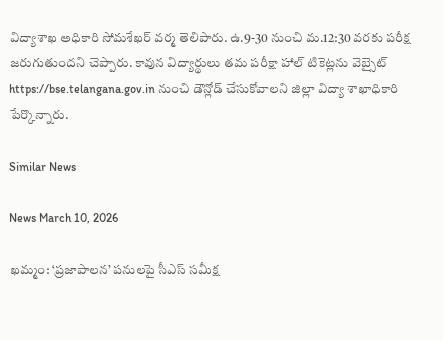విద్యాశాఖ అధికారి సోమశేఖర్ వర్మ తెలిపారు. ఉ.9-30 నుంచి మ.12:30 వరకు పరీక్ష జరుగుతుందని చెప్పారు. కావున విద్యార్థులు తమ పరీక్షా హాల్ టికెట్లను వెబ్సైట్ https://bse.telangana.gov.in నుంచి డౌన్లోడ్ చేసుకోవాలని జిల్లా విద్యా శాఖాధికారి పేర్కొన్నారు.

Similar News

News March 10, 2026

ఖమ్మం: ‘ప్రజాపాలన’ పనులపై సీఎస్‌ సమీక్ష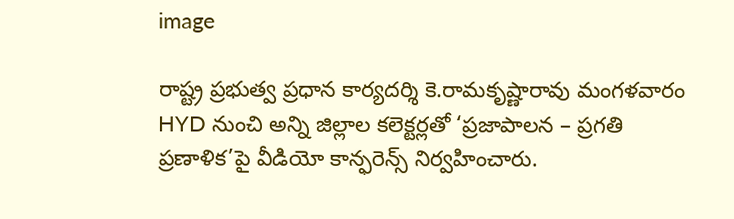image

రాష్ట్ర ప్రభుత్వ ప్రధాన కార్యదర్శి కె.రామకృష్ణారావు మంగళవారం HYD నుంచి అన్ని జిల్లాల కలెక్టర్లతో ‘ప్రజాపాలన – ప్రగతి ప్రణాళిక’పై వీడియో కాన్ఫరెన్స్‌ నిర్వహించారు.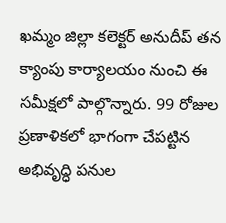ఖమ్మం జిల్లా కలెక్టర్‌ అనుదీప్‌ తన క్యాంపు కార్యాలయం నుంచి ఈ సమీక్షలో పాల్గొన్నారు. 99 రోజుల ప్రణాళికలో భాగంగా చేపట్టిన అభివృద్ధి పనుల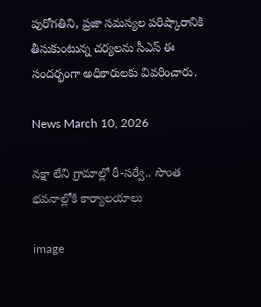పురోగతిని, ప్రజా సమస్యల పరిష్కారానికి తీసుకుంటున్న చర్యలను సీఎస్‌ ఈ సందర్భంగా అధికారులకు వివరించారు.

News March 10, 2026

నక్షా లేని గ్రామాల్లో రీ-సర్వే.. సొంత భవనాల్లోకి కార్యాలయాలు

image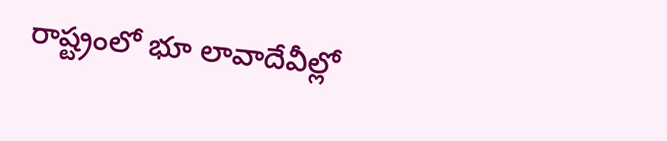రాష్ట్రంలో భూ లావాదేవీల్లో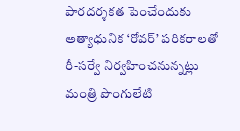పారదర్శకత పెంచేందుకు అత్యాధునిక ‘రోవర్’ పరికరాలతో రీ-సర్వే నిర్వహించనున్నట్లు మంత్రి పొంగులేటి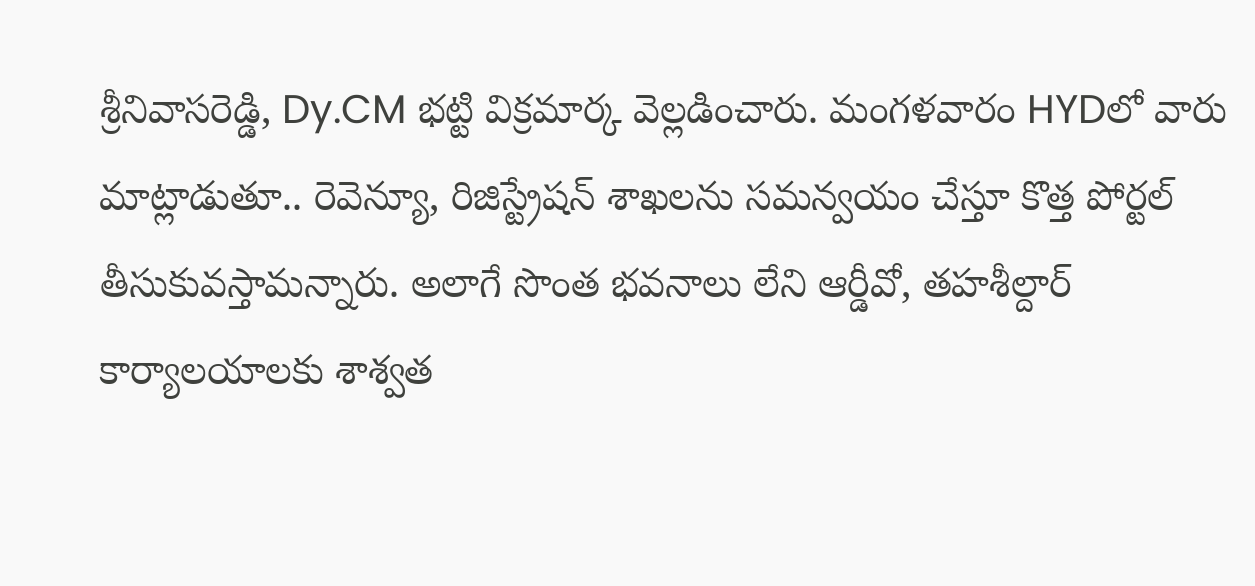శ్రీనివాసరెడ్డి, Dy.CM భట్టి విక్రమార్క వెల్లడించారు. మంగళవారం HYDలో వారు మాట్లాడుతూ.. రెవెన్యూ, రిజిస్ట్రేషన్ శాఖలను సమన్వయం చేస్తూ కొత్త పోర్టల్ తీసుకువస్తామన్నారు. అలాగే సొంత భవనాలు లేని ఆర్డీవో, తహశీల్దార్ కార్యాలయాలకు శాశ్వత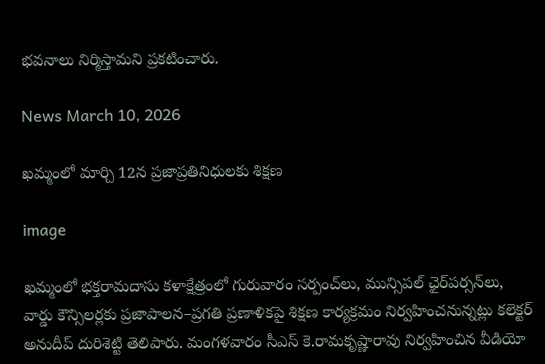భవనాలు నిర్మిస్తామని ప్రకటించారు.

News March 10, 2026

ఖమ్మంలో మార్చి 12న ప్రజాప్రతినిధులకు శిక్షణ

image

ఖమ్మంలో భక్తరామదాసు కళాక్షేత్రంలో గురువారం సర్పంచ్‌లు, మున్సిపల్ ఛైర్‌పర్సన్‌లు, వార్డు కౌన్సిలర్లకు ప్రజాపాలన–ప్రగతి ప్రణాళికపై శిక్షణ కార్యక్రమం నిర్వహించనున్నట్లు కలెక్టర్ అనుదీప్ దురిశెట్టి తెలిపారు. మంగళవారం సీఎస్ కె.రామకృష్ణారావు నిర్వహించిన వీడియో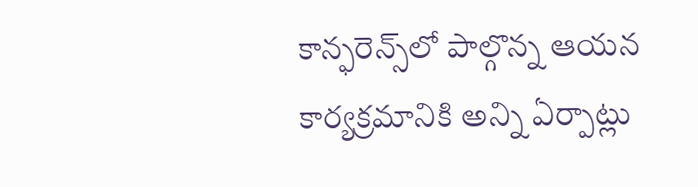కాన్ఫరెన్స్‌లో పాల్గొన్న ఆయన కార్యక్రమానికి అన్ని ఏర్పాట్లు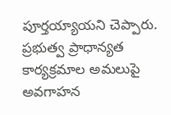పూర్తయ్యాయని చెప్పారు. ప్రభుత్వ ప్రాధాన్యత కార్యక్రమాల అమలుపై అవగాహన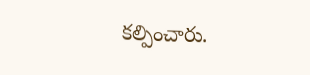కల్పించారు.